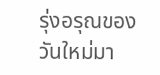รุ่งอรุณของวันใหม่มา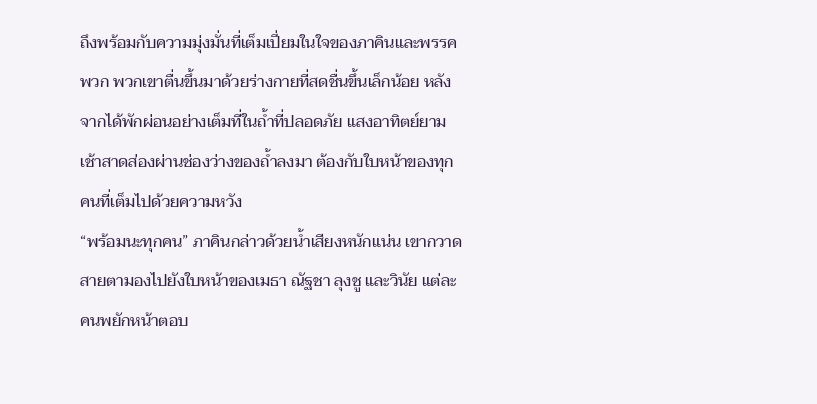ถึงพร้อมกับความมุ่งมั่นที่เต็มเปี่ยมในใจของภาคินและพรรคพวก พวกเขาตื่นขึ้นมาด้วยร่างกายที่สดชื่นขึ้นเล็กน้อย หลังจากได้พักผ่อนอย่างเต็มที่ในถ้ำที่ปลอดภัย แสงอาทิตย์ยามเช้าสาดส่องผ่านช่องว่างของถ้ำลงมา ต้องกับใบหน้าของทุกคนที่เต็มไปด้วยความหวัง
“พร้อมนะทุกคน” ภาคินกล่าวด้วยน้ำเสียงหนักแน่น เขากวาดสายตามองไปยังใบหน้าของเมธา ณัฐชา ลุงชู และวินัย แต่ละคนพยักหน้าตอบ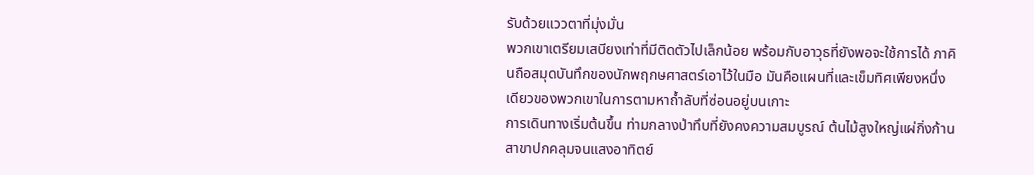รับด้วยแววตาที่มุ่งมั่น
พวกเขาเตรียมเสบียงเท่าที่มีติดตัวไปเล็กน้อย พร้อมกับอาวุธที่ยังพอจะใช้การได้ ภาคินถือสมุดบันทึกของนักพฤกษศาสตร์เอาไว้ในมือ มันคือแผนที่และเข็มทิศเพียงหนึ่งเดียวของพวกเขาในการตามหาถ้ำลับที่ซ่อนอยู่บนเกาะ
การเดินทางเริ่มต้นขึ้น ท่ามกลางป่าทึบที่ยังคงความสมบูรณ์ ต้นไม้สูงใหญ่แผ่กิ่งก้านสาขาปกคลุมจนแสงอาทิตย์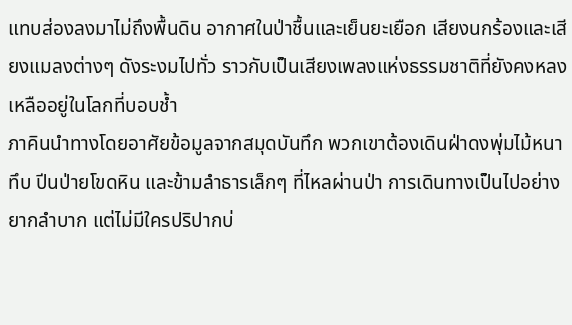แทบส่องลงมาไม่ถึงพื้นดิน อากาศในป่าชื้นและเย็นยะเยือก เสียงนกร้องและเสียงแมลงต่างๆ ดังระงมไปทั่ว ราวกับเป็นเสียงเพลงแห่งธรรมชาติที่ยังคงหลงเหลืออยู่ในโลกที่บอบช้ำ
ภาคินนำทางโดยอาศัยข้อมูลจากสมุดบันทึก พวกเขาต้องเดินฝ่าดงพุ่มไม้หนาทึบ ปีนป่ายโขดหิน และข้ามลำธารเล็กๆ ที่ไหลผ่านป่า การเดินทางเป็นไปอย่างยากลำบาก แต่ไม่มีใครปริปากบ่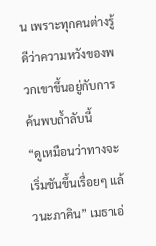น เพราะทุกคนต่างรู้ดีว่าความหวังของพวกเขาขึ้นอยู่กับการค้นพบถ้ำลับนี้
“ดูเหมือนว่าทางจะเริ่มชันขึ้นเรื่อยๆ แล้วนะภาคิน” เมธาเอ่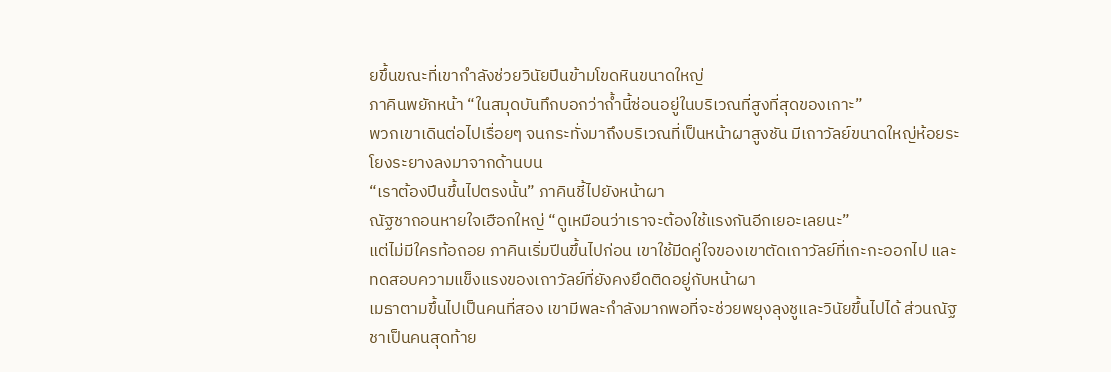ยขึ้นขณะที่เขากำลังช่วยวินัยปีนข้ามโขดหินขนาดใหญ่
ภาคินพยักหน้า “ในสมุดบันทึกบอกว่าถ้ำนี้ซ่อนอยู่ในบริเวณที่สูงที่สุดของเกาะ”
พวกเขาเดินต่อไปเรื่อยๆ จนกระทั่งมาถึงบริเวณที่เป็นหน้าผาสูงชัน มีเถาวัลย์ขนาดใหญ่ห้อยระโยงระยางลงมาจากด้านบน
“เราต้องปีนขึ้นไปตรงนั้น” ภาคินชี้ไปยังหน้าผา
ณัฐชาถอนหายใจเฮือกใหญ่ “ดูเหมือนว่าเราจะต้องใช้แรงกันอีกเยอะเลยนะ”
แต่ไม่มีใครท้อถอย ภาคินเริ่มปีนขึ้นไปก่อน เขาใช้มีดคู่ใจของเขาตัดเถาวัลย์ที่เกะกะออกไป และทดสอบความแข็งแรงของเถาวัลย์ที่ยังคงยึดติดอยู่กับหน้าผา
เมธาตามขึ้นไปเป็นคนที่สอง เขามีพละกำลังมากพอที่จะช่วยพยุงลุงชูและวินัยขึ้นไปได้ ส่วนณัฐชาเป็นคนสุดท้าย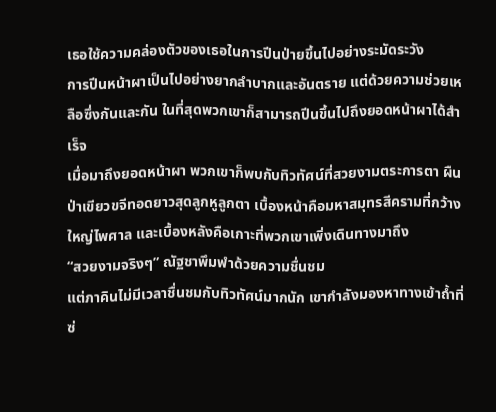เธอใช้ความคล่องตัวของเธอในการปีนป่ายขึ้นไปอย่างระมัดระวัง
การปีนหน้าผาเป็นไปอย่างยากลำบากและอันตราย แต่ด้วยความช่วยเหลือซึ่งกันและกัน ในที่สุดพวกเขาก็สามารถปีนขึ้นไปถึงยอดหน้าผาได้สำเร็จ
เมื่อมาถึงยอดหน้าผา พวกเขาก็พบกับทิวทัศน์ที่สวยงามตระการตา ผืนป่าเขียวขจีทอดยาวสุดลูกหูลูกตา เบื้องหน้าคือมหาสมุทรสีครามที่กว้างใหญ่ไพศาล และเบื้องหลังคือเกาะที่พวกเขาเพิ่งเดินทางมาถึง
“สวยงามจริงๆ” ณัฐชาพึมพำด้วยความชื่นชม
แต่ภาคินไม่มีเวลาชื่นชมกับทิวทัศน์มากนัก เขากำลังมองหาทางเข้าถ้ำที่ซ่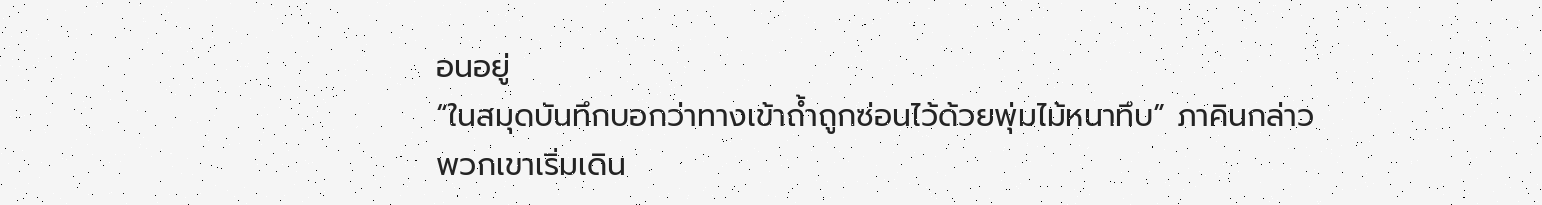อนอยู่
“ในสมุดบันทึกบอกว่าทางเข้าถ้ำถูกซ่อนไว้ด้วยพุ่มไม้หนาทึบ” ภาคินกล่าว
พวกเขาเริ่มเดิน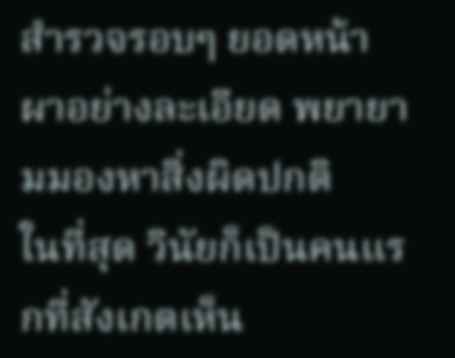สำรวจรอบๆ ยอดหน้าผาอย่างละเอียด พยายามมองหาสิ่งผิดปกติ
ในที่สุด วินัยก็เป็นคนแรกที่สังเกตเห็น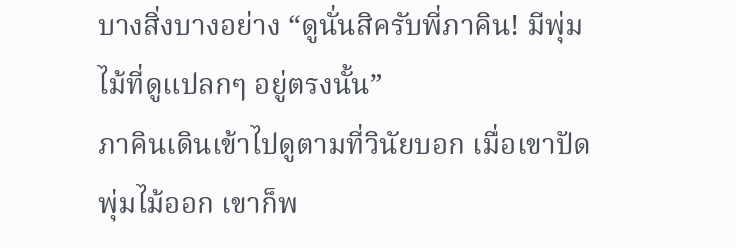บางสิ่งบางอย่าง “ดูนั่นสิครับพี่ภาคิน! มีพุ่มไม้ที่ดูแปลกๆ อยู่ตรงนั้น”
ภาคินเดินเข้าไปดูตามที่วินัยบอก เมื่อเขาปัดพุ่มไม้ออก เขาก็พ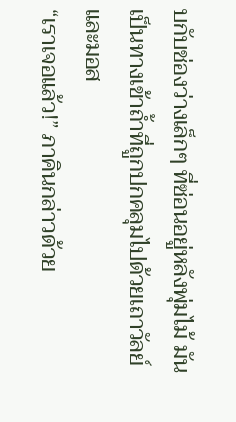บกับช่องว่างเล็กๆ ที่ซ่อนอยู่หลังพุ่มไม้ มันเป็นทางเข้าถ้ำที่ถูกปกคลุมไปด้วยเถาวัลย์และมอส
“เราเจอแล้ว!” ภาคินกล่าวด้วย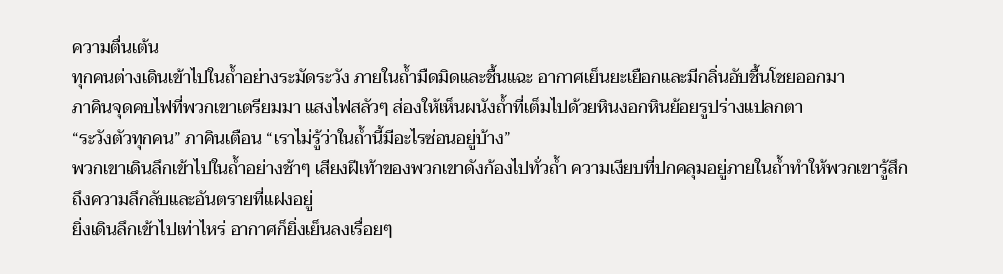ความตื่นเต้น
ทุกคนต่างเดินเข้าไปในถ้ำอย่างระมัดระวัง ภายในถ้ำมืดมิดและชื้นแฉะ อากาศเย็นยะเยือกและมีกลิ่นอับชื้นโชยออกมา
ภาคินจุดคบไฟที่พวกเขาเตรียมมา แสงไฟสลัวๆ ส่องให้เห็นผนังถ้ำที่เต็มไปด้วยหินงอกหินย้อยรูปร่างแปลกตา
“ระวังตัวทุกคน” ภาคินเตือน “เราไม่รู้ว่าในถ้ำนี้มีอะไรซ่อนอยู่บ้าง”
พวกเขาเดินลึกเข้าไปในถ้ำอย่างช้าๆ เสียงฝีเท้าของพวกเขาดังก้องไปทั่วถ้ำ ความเงียบที่ปกคลุมอยู่ภายในถ้ำทำให้พวกเขารู้สึกถึงความลึกลับและอันตรายที่แฝงอยู่
ยิ่งเดินลึกเข้าไปเท่าไหร่ อากาศก็ยิ่งเย็นลงเรื่อยๆ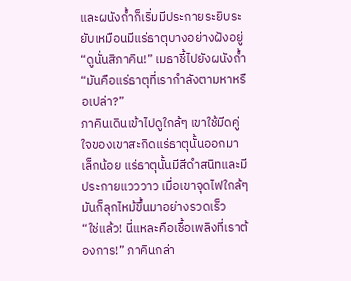และผนังถ้ำก็เริ่มมีประกายระยิบระยับเหมือนมีแร่ธาตุบางอย่างฝังอยู่
“ดูนั่นสิภาคิน!” เมธาชี้ไปยังผนังถ้ำ “มันคือแร่ธาตุที่เรากำลังตามหาหรือเปล่า?”
ภาคินเดินเข้าไปดูใกล้ๆ เขาใช้มีดคู่ใจของเขาสะกิดแร่ธาตุนั้นออกมาเล็กน้อย แร่ธาตุนั้นมีสีดำสนิทและมีประกายแวววาว เมื่อเขาจุดไฟใกล้ๆ มันก็ลุกไหม้ขึ้นมาอย่างรวดเร็ว
“ใช่แล้ว! นี่แหละคือเชื้อเพลิงที่เราต้องการ!” ภาคินกล่า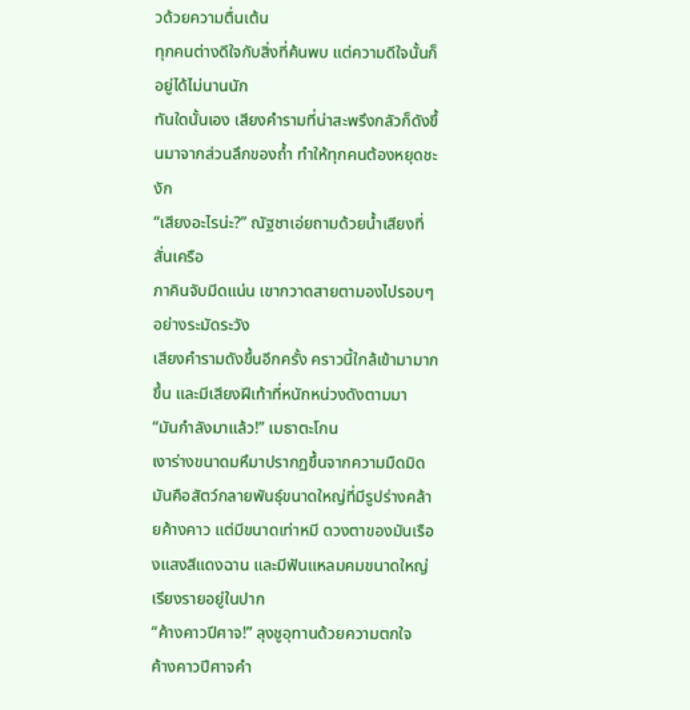วด้วยความตื่นเต้น
ทุกคนต่างดีใจกับสิ่งที่ค้นพบ แต่ความดีใจนั้นก็อยู่ได้ไม่นานนัก
ทันใดนั้นเอง เสียงคำรามที่น่าสะพรึงกลัวก็ดังขึ้นมาจากส่วนลึกของถ้ำ ทำให้ทุกคนต้องหยุดชะงัก
“เสียงอะไรน่ะ?” ณัฐชาเอ่ยถามด้วยน้ำเสียงที่สั่นเครือ
ภาคินจับมีดแน่น เขากวาดสายตามองไปรอบๆ อย่างระมัดระวัง
เสียงคำรามดังขึ้นอีกครั้ง คราวนี้ใกล้เข้ามามากขึ้น และมีเสียงฝีเท้าที่หนักหน่วงดังตามมา
“มันกำลังมาแล้ว!” เมธาตะโกน
เงาร่างขนาดมหึมาปรากฏขึ้นจากความมืดมิด มันคือสัตว์กลายพันธุ์ขนาดใหญ่ที่มีรูปร่างคล้ายค้างคาว แต่มีขนาดเท่าหมี ดวงตาของมันเรืองแสงสีแดงฉาน และมีฟันแหลมคมขนาดใหญ่เรียงรายอยู่ในปาก
“ค้างคาวปีศาจ!” ลุงชูอุทานด้วยความตกใจ
ค้างคาวปีศาจคำ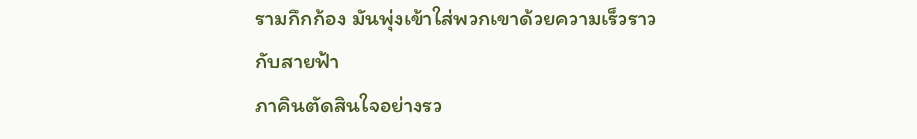รามกึกก้อง มันพุ่งเข้าใส่พวกเขาด้วยความเร็วราวกับสายฟ้า
ภาคินตัดสินใจอย่างรว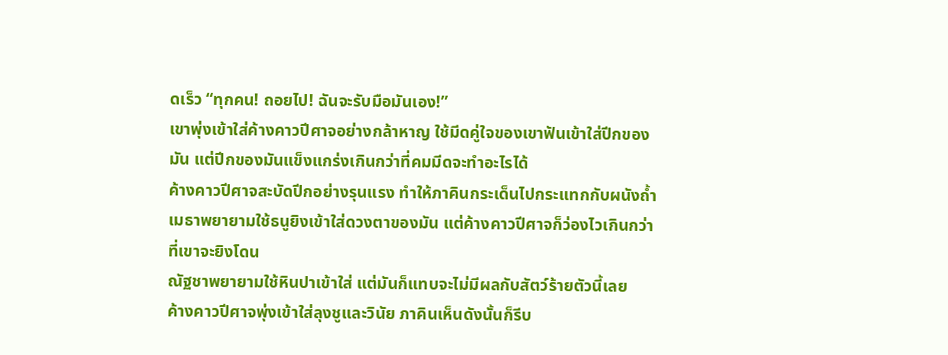ดเร็ว “ทุกคน! ถอยไป! ฉันจะรับมือมันเอง!”
เขาพุ่งเข้าใส่ค้างคาวปีศาจอย่างกล้าหาญ ใช้มีดคู่ใจของเขาฟันเข้าใส่ปีกของมัน แต่ปีกของมันแข็งแกร่งเกินกว่าที่คมมีดจะทำอะไรได้
ค้างคาวปีศาจสะบัดปีกอย่างรุนแรง ทำให้ภาคินกระเด็นไปกระแทกกับผนังถ้ำ
เมธาพยายามใช้ธนูยิงเข้าใส่ดวงตาของมัน แต่ค้างคาวปีศาจก็ว่องไวเกินกว่าที่เขาจะยิงโดน
ณัฐชาพยายามใช้หินปาเข้าใส่ แต่มันก็แทบจะไม่มีผลกับสัตว์ร้ายตัวนี้เลย
ค้างคาวปีศาจพุ่งเข้าใส่ลุงชูและวินัย ภาคินเห็นดังนั้นก็รีบ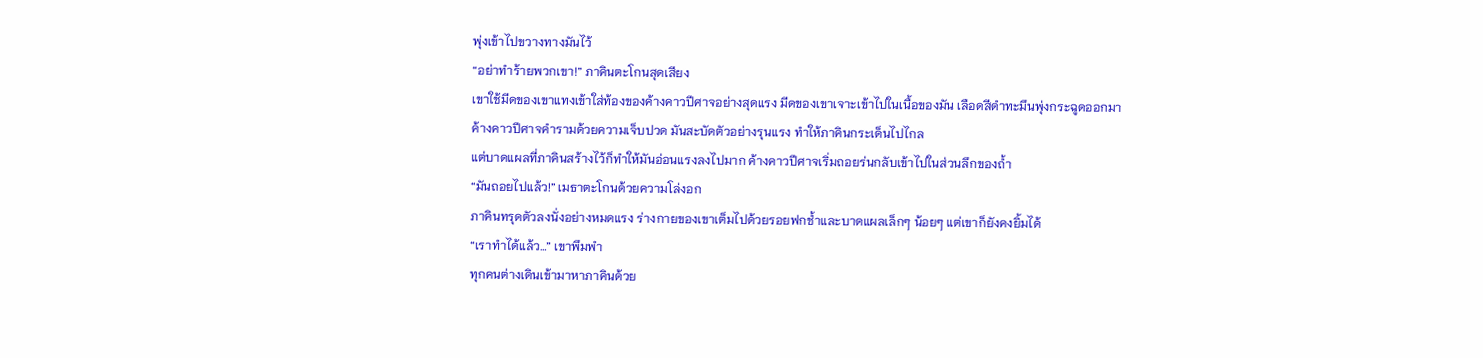พุ่งเข้าไปขวางทางมันไว้
“อย่าทำร้ายพวกเขา!” ภาคินตะโกนสุดเสียง
เขาใช้มีดของเขาแทงเข้าใส่ท้องของค้างคาวปีศาจอย่างสุดแรง มีดของเขาเจาะเข้าไปในเนื้อของมัน เลือดสีดำทะมึนพุ่งกระฉูดออกมา
ค้างคาวปีศาจคำรามด้วยความเจ็บปวด มันสะบัดตัวอย่างรุนแรง ทำให้ภาคินกระเด็นไปไกล
แต่บาดแผลที่ภาคินสร้างไว้ก็ทำให้มันอ่อนแรงลงไปมาก ค้างคาวปีศาจเริ่มถอยร่นกลับเข้าไปในส่วนลึกของถ้ำ
“มันถอยไปแล้ว!” เมธาตะโกนด้วยความโล่งอก
ภาคินทรุดตัวลงนั่งอย่างหมดแรง ร่างกายของเขาเต็มไปด้วยรอยฟกช้ำและบาดแผลเล็กๆ น้อยๆ แต่เขาก็ยังคงยิ้มได้
“เราทำได้แล้ว…” เขาพึมพำ
ทุกคนต่างเดินเข้ามาหาภาคินด้วย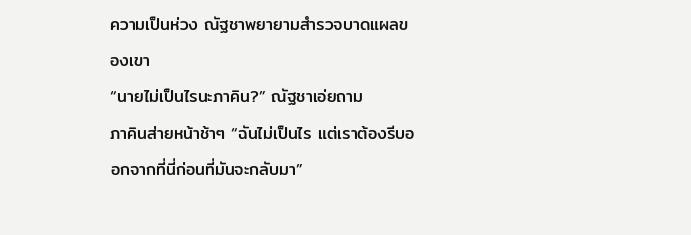ความเป็นห่วง ณัฐชาพยายามสำรวจบาดแผลของเขา
“นายไม่เป็นไรนะภาคิน?” ณัฐชาเอ่ยถาม
ภาคินส่ายหน้าช้าๆ “ฉันไม่เป็นไร แต่เราต้องรีบออกจากที่นี่ก่อนที่มันจะกลับมา”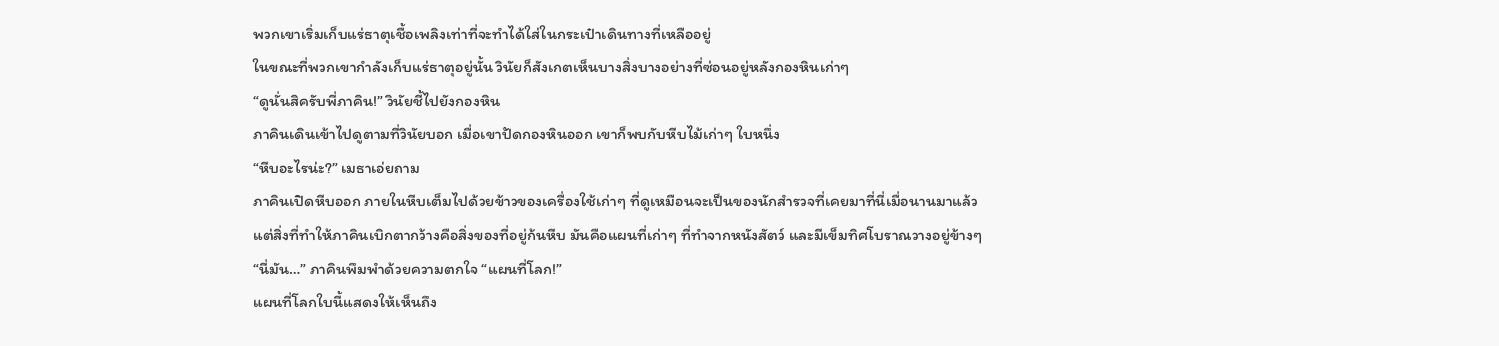พวกเขาเริ่มเก็บแร่ธาตุเชื้อเพลิงเท่าที่จะทำได้ใส่ในกระเป๋าเดินทางที่เหลืออยู่
ในขณะที่พวกเขากำลังเก็บแร่ธาตุอยู่นั้น วินัยก็สังเกตเห็นบางสิ่งบางอย่างที่ซ่อนอยู่หลังกองหินเก่าๆ
“ดูนั่นสิครับพี่ภาคิน!” วินัยชี้ไปยังกองหิน
ภาคินเดินเข้าไปดูตามที่วินัยบอก เมื่อเขาปัดกองหินออก เขาก็พบกับหีบไม้เก่าๆ ใบหนึ่ง
“หีบอะไรน่ะ?” เมธาเอ่ยถาม
ภาคินเปิดหีบออก ภายในหีบเต็มไปด้วยข้าวของเครื่องใช้เก่าๆ ที่ดูเหมือนจะเป็นของนักสำรวจที่เคยมาที่นี่เมื่อนานมาแล้ว
แต่สิ่งที่ทำให้ภาคินเบิกตากว้างคือสิ่งของที่อยู่ก้นหีบ มันคือแผนที่เก่าๆ ที่ทำจากหนังสัตว์ และมีเข็มทิศโบราณวางอยู่ข้างๆ
“นี่มัน…” ภาคินพึมพำด้วยความตกใจ “แผนที่โลก!”
แผนที่โลกใบนี้แสดงให้เห็นถึง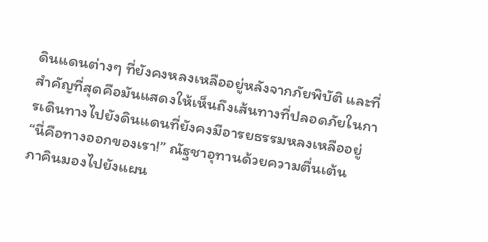ดินแดนต่างๆ ที่ยังคงหลงเหลืออยู่หลังจากภัยพิบัติ และที่สำคัญที่สุดคือมันแสดงให้เห็นถึงเส้นทางที่ปลอดภัยในการเดินทางไปยังดินแดนที่ยังคงมีอารยธรรมหลงเหลืออยู่
“นี่คือทางออกของเรา!” ณัฐชาอุทานด้วยความตื่นเต้น
ภาคินมองไปยังแผน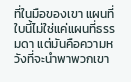ที่ในมือของเขา แผนที่ใบนี้ไม่ใช่แค่แผนที่ธรรมดา แต่มันคือความหวังที่จะนำพาพวกเขา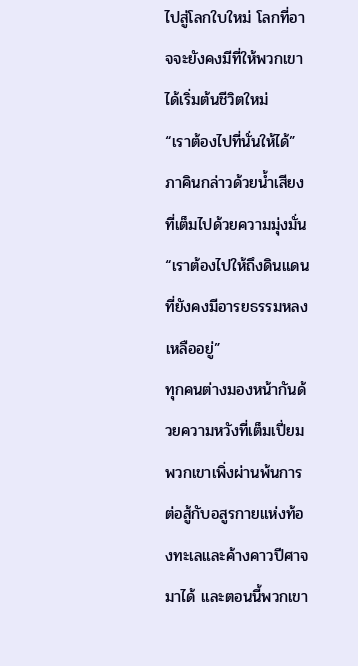ไปสู่โลกใบใหม่ โลกที่อาจจะยังคงมีที่ให้พวกเขาได้เริ่มต้นชีวิตใหม่
“เราต้องไปที่นั่นให้ได้” ภาคินกล่าวด้วยน้ำเสียงที่เต็มไปด้วยความมุ่งมั่น “เราต้องไปให้ถึงดินแดนที่ยังคงมีอารยธรรมหลงเหลืออยู่”
ทุกคนต่างมองหน้ากันด้วยความหวังที่เต็มเปี่ยม พวกเขาเพิ่งผ่านพ้นการต่อสู้กับอสูรกายแห่งท้องทะเลและค้างคาวปีศาจมาได้ และตอนนี้พวกเขา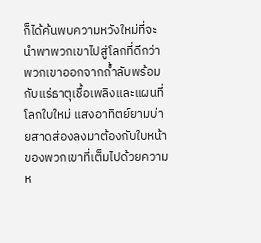ก็ได้ค้นพบความหวังใหม่ที่จะนำพาพวกเขาไปสู่โลกที่ดีกว่า
พวกเขาออกจากถ้ำลับพร้อมกับแร่ธาตุเชื้อเพลิงและแผนที่โลกใบใหม่ แสงอาทิตย์ยามบ่ายสาดส่องลงมาต้องกับใบหน้าของพวกเขาที่เต็มไปด้วยความห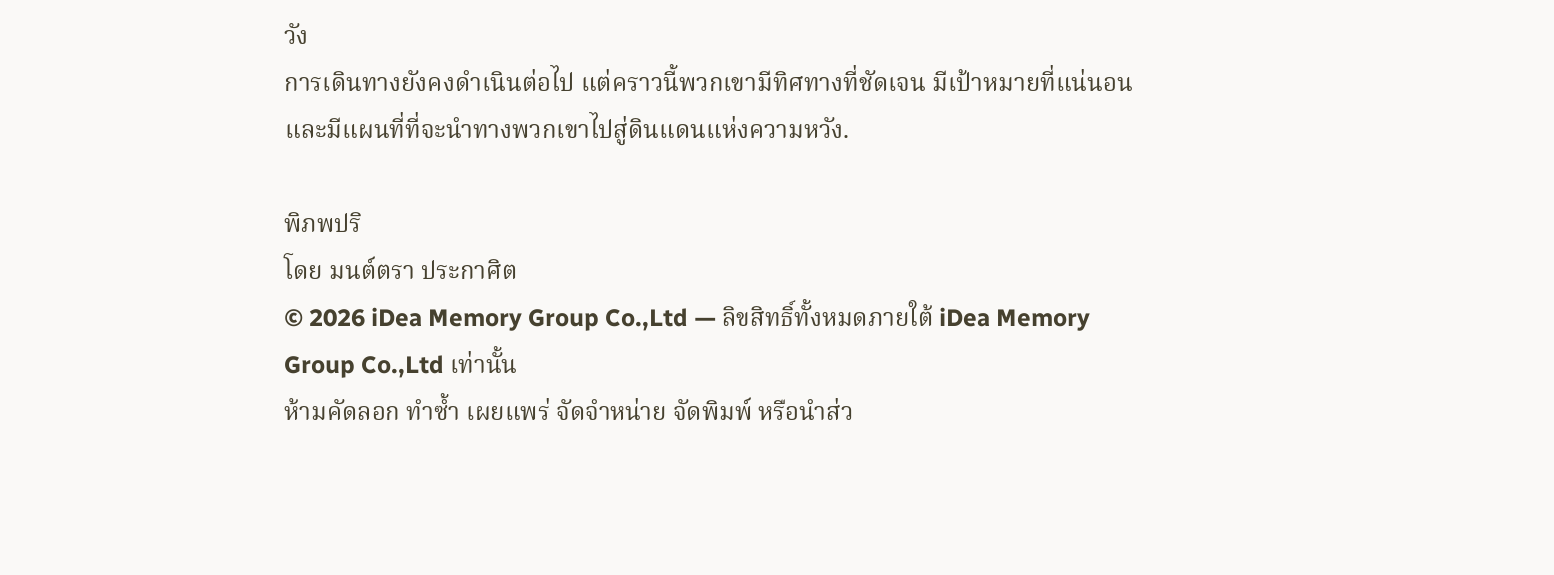วัง
การเดินทางยังคงดำเนินต่อไป แต่คราวนี้พวกเขามีทิศทางที่ชัดเจน มีเป้าหมายที่แน่นอน และมีแผนที่ที่จะนำทางพวกเขาไปสู่ดินแดนแห่งความหวัง.

พิภพปริ
โดย มนต์ตรา ประกาศิต
© 2026 iDea Memory Group Co.,Ltd — ลิขสิทธิ์ทั้งหมดภายใต้ iDea Memory Group Co.,Ltd เท่านั้น
ห้ามคัดลอก ทำซ้ำ เผยแพร่ จัดจำหน่าย จัดพิมพ์ หรือนำส่ว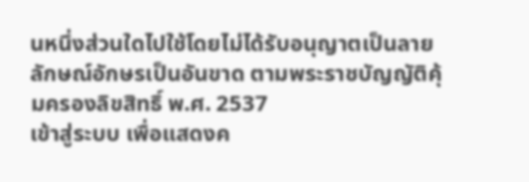นหนึ่งส่วนใดไปใช้โดยไม่ได้รับอนุญาตเป็นลายลักษณ์อักษรเป็นอันขาด ตามพระราชบัญญัติคุ้มครองลิขสิทธิ์ พ.ศ. 2537
เข้าสู่ระบบ เพื่อแสดงค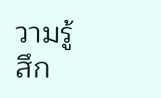วามรู้สึก